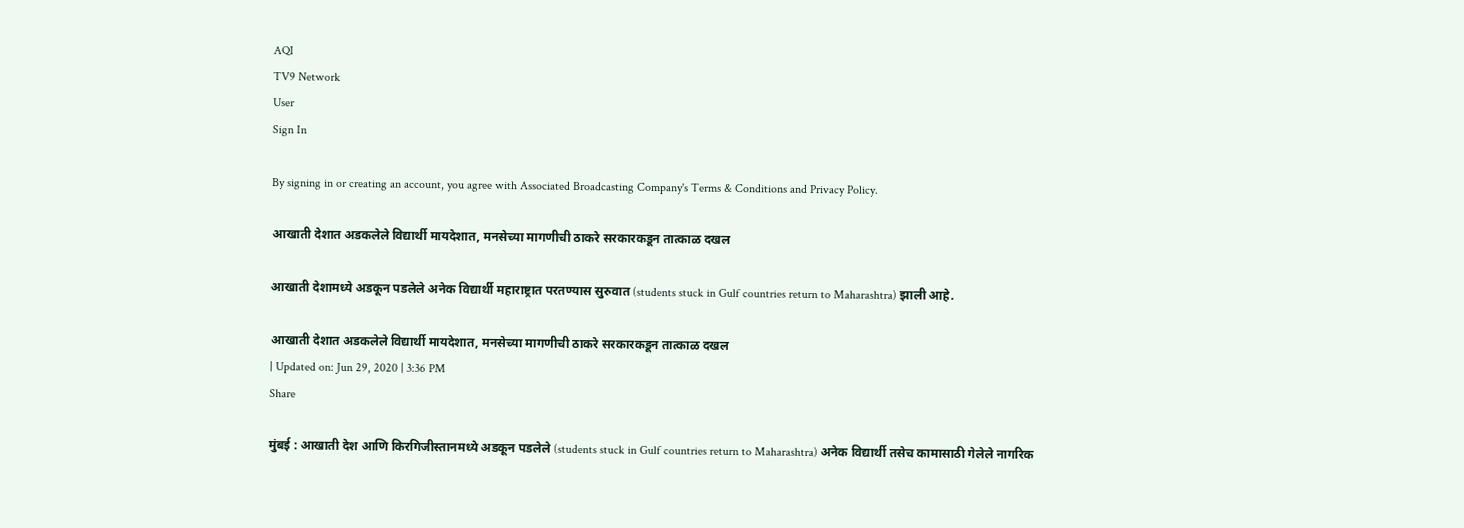AQI
TV9 Network
User
Sign In

By signing in or creating an account, you agree with Associated Broadcasting Company's Terms & Conditions and Privacy Policy.

आखाती देशात अडकलेले विद्यार्थी मायदेशात, मनसेच्या मागणीची ठाकरे सरकारकडून तात्काळ दखल

आखाती देशामध्ये अडकून पडलेले अनेक विद्यार्थी महाराष्ट्रात परतण्यास सुरुवात (students stuck in Gulf countries return to Maharashtra) झाली आहे.

आखाती देशात अडकलेले विद्यार्थी मायदेशात, मनसेच्या मागणीची ठाकरे सरकारकडून तात्काळ दखल
| Updated on: Jun 29, 2020 | 3:36 PM
Share

मुंबई : आखाती देश आणि किरगिजीस्तानमध्ये अडकून पडलेले (students stuck in Gulf countries return to Maharashtra) अनेक विद्यार्थी तसेच कामासाठी गेलेले नागरिक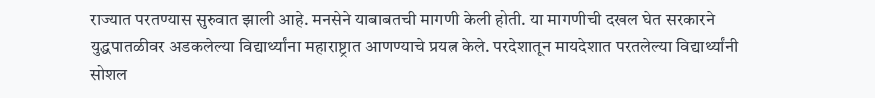राज्यात परतण्यास सुरुवात झाली आहे. मनसेने याबाबतची मागणी केली होती. या मागणीची दखल घेत सरकारने युद्धपातळीवर अडकलेल्या विद्यार्थ्यांना महाराष्ट्रात आणण्याचे प्रयत्न केले. परदेशातून मायदेशात परतलेल्या विद्यार्थ्यांनी सोशल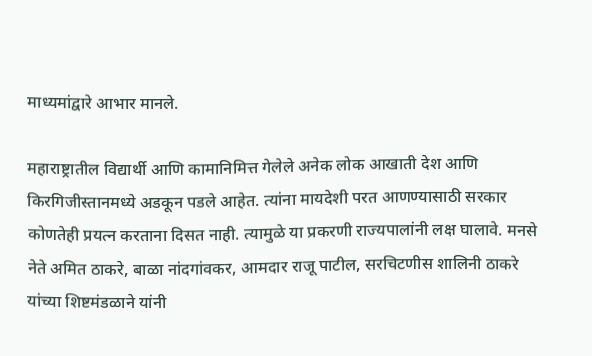माध्यमांद्वारे आभार मानले.

महाराष्ट्रातील विद्यार्थी आणि कामानिमित्त गेलेले अनेक लोक आखाती देश आणि किरगिजीस्तानमध्ये अडकून पडले आहेत. त्यांना मायदेशी परत आणण्यासाठी सरकार कोणतेही प्रयत्न करताना दिसत नाही. त्यामुळे या प्रकरणी राज्यपालांनी लक्ष घालावे. मनसे नेते अमित ठाकरे, बाळा नांदगांवकर, आमदार राजू पाटील, सरचिटणीस शालिनी ठाकरे यांच्या शिष्टमंडळाने यांनी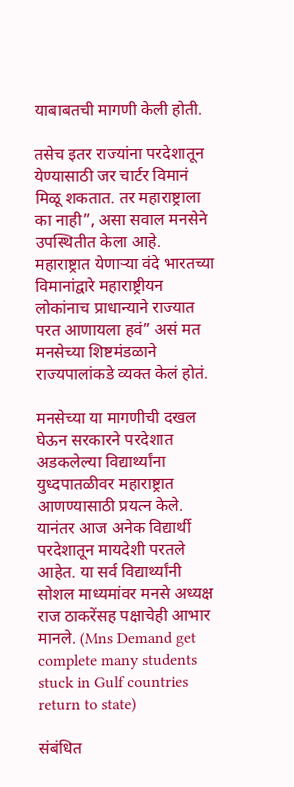याबाबतची मागणी केली होती.

तसेच इतर राज्यांना परदेशातून येण्यासाठी जर चार्टर विमानं मिळू शकतात. तर महाराष्ट्राला का नाही”, असा सवाल मनसेने उपस्थितीत केला आहे. महाराष्ट्रात येणाऱ्या वंदे भारतच्या विमानांद्वारे महाराष्ट्रीयन लोकांनाच प्राधान्याने राज्यात परत आणायला हवं” असं मत मनसेच्या शिष्टमंडळाने राज्यपालांकडे व्यक्त केलं होतं.

मनसेच्या या मागणीची दखल घेऊन सरकारने परदेशात अडकलेल्या विद्यार्थ्यांना युध्दपातळीवर महाराष्ट्रात आणण्यासाठी प्रयत्न केले. यानंतर आज अनेक विद्यार्थी परदेशातून मायदेशी परतले आहेत. या सर्व विद्यार्थ्यांनी सोशल माध्यमांवर मनसे अध्यक्ष राज ठाकरेंसह पक्षाचेही आभार मानले. (Mns Demand get complete many students stuck in Gulf countries return to state)

संबंधित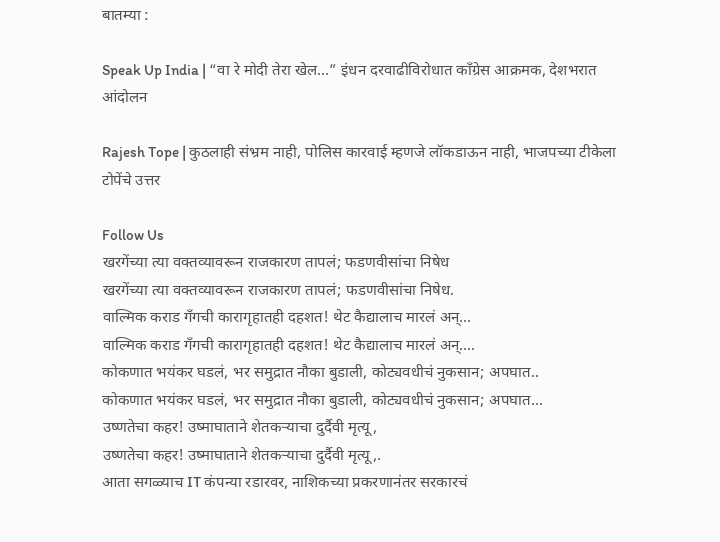बातम्या :

Speak Up India | “वा रे मोदी तेरा खेल…” इंधन दरवाढीविरोधात काँग्रेस आक्रमक, देशभरात आंदोलन

Rajesh Tope | कुठलाही संभ्रम नाही, पोलिस कारवाई म्हणजे लॉकडाऊन नाही, भाजपच्या टीकेला टोपेंचे उत्तर

Follow Us
खरगेंच्या त्या वक्तव्यावरून राजकारण तापलं; फडणवीसांचा निषेध
खरगेंच्या त्या वक्तव्यावरून राजकारण तापलं; फडणवीसांचा निषेध.
वाल्मिक कराड गँगची कारागृहातही दहशत! थेट कैद्यालाच मारलं अन्...
वाल्मिक कराड गँगची कारागृहातही दहशत! थेट कैद्यालाच मारलं अन्....
कोकणात भयंकर घडलं, भर समुद्रात नौका बुडाली, कोट्यवधीचं नुकसान; अपघात..
कोकणात भयंकर घडलं, भर समुद्रात नौका बुडाली, कोट्यवधीचं नुकसान; अपघात...
उष्णतेचा कहर! उष्माघाताने शेतकऱ्याचा दुर्दैवी मृत्यू,
उष्णतेचा कहर! उष्माघाताने शेतकऱ्याचा दुर्दैवी मृत्यू,.
आता सगळ्याच IT कंपन्या रडारवर, नाशिकच्या प्रकरणानंतर सरकारचं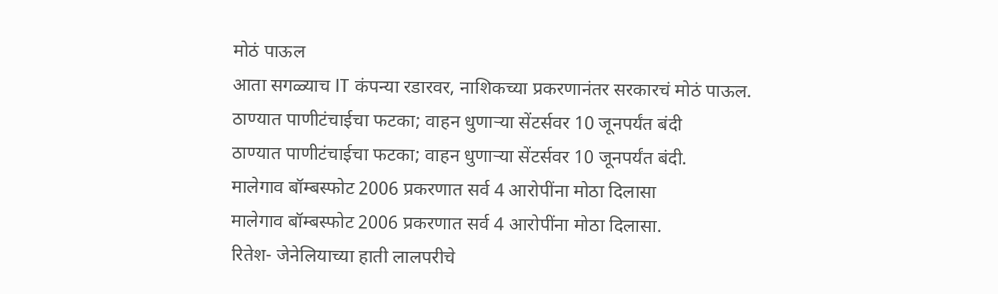मोठं पाऊल
आता सगळ्याच IT कंपन्या रडारवर, नाशिकच्या प्रकरणानंतर सरकारचं मोठं पाऊल.
ठाण्यात पाणीटंचाईचा फटका; वाहन धुणाऱ्या सेंटर्सवर 10 जूनपर्यंत बंदी
ठाण्यात पाणीटंचाईचा फटका; वाहन धुणाऱ्या सेंटर्सवर 10 जूनपर्यंत बंदी.
मालेगाव बॉम्बस्फोट 2006 प्रकरणात सर्व 4 आरोपींना मोठा दिलासा
मालेगाव बॉम्बस्फोट 2006 प्रकरणात सर्व 4 आरोपींना मोठा दिलासा.
रितेश- जेनेलियाच्या हाती लालपरीचे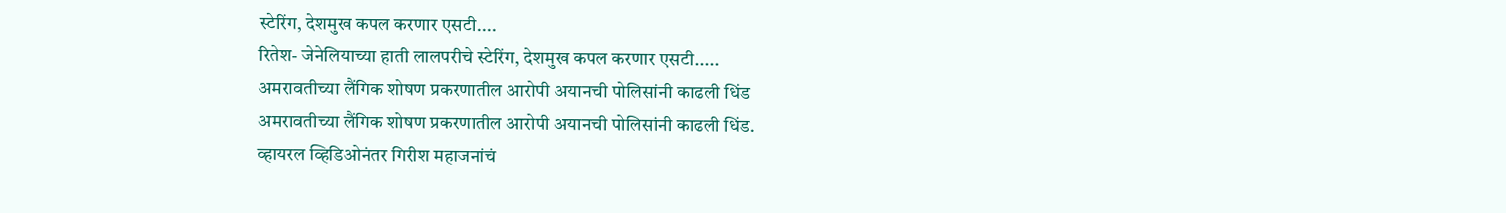स्टेरिंग, देशमुख कपल करणार एसटी....
रितेश- जेनेलियाच्या हाती लालपरीचे स्टेरिंग, देशमुख कपल करणार एसटी.....
अमरावतीच्या लैंगिक शोषण प्रकरणातील आरोपी अयानची पोलिसांनी काढली धिंड
अमरावतीच्या लैंगिक शोषण प्रकरणातील आरोपी अयानची पोलिसांनी काढली धिंड.
व्हायरल व्हिडिओनंतर गिरीश महाजनांचं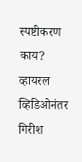स्पष्टीकरण काय?
व्हायरल व्हिडिओनंतर गिरीश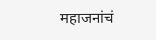महाजनांचं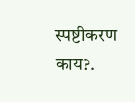स्पष्टीकरण काय?.